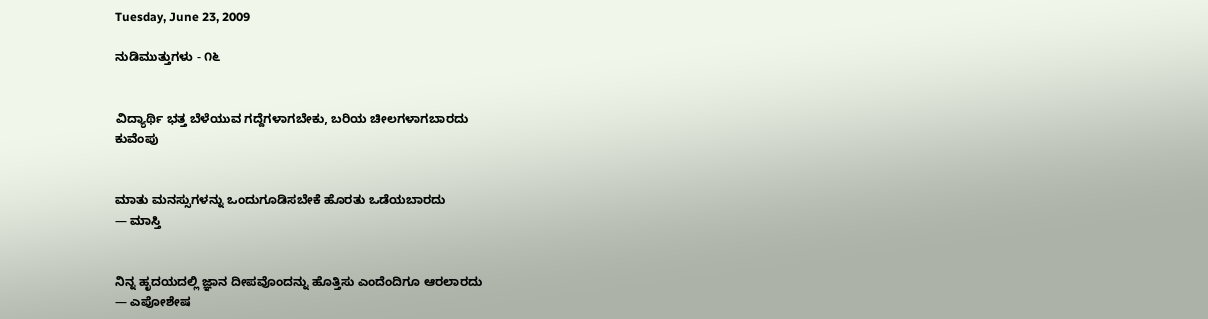Tuesday, June 23, 2009

ನುಡಿಮುತ್ತುಗಳು - ೧೬


ವಿದ್ಯಾರ್ಥಿ ಭತ್ತ ಬೆಳೆಯುವ ಗದ್ದೆಗಳಾಗಬೇಕು, ಬರಿಯ ಚೀಲಗಳಾಗಬಾರದು
ಕುವೆಂಪು


ಮಾತು ಮನಸ್ಸುಗಳನ್ನು ಒಂದುಗೂಡಿಸಬೇಕೆ ಹೊರತು ಒಡೆಯಬಾರದು
— ಮಾಸ್ತಿ


ನಿನ್ನ ಹೃದಯದಲ್ಲಿ ಜ್ಞಾನ ದೀಪವೊಂದನ್ನು ಹೊತ್ತಿಸು ಎಂದೆಂದಿಗೂ ಆರಲಾರದು
— ಎಪೋಶೇಷ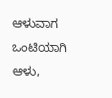ಆಳುವಾಗ ಒಂಟಿಯಾಗಿ ಆಳು,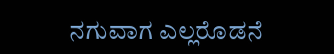ನಗುವಾಗ ಎಲ್ಲರೊಡನೆ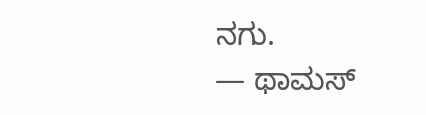ನಗು.
— ಥಾಮಸ್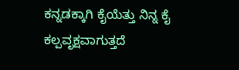ಕನ್ನಡಕ್ಕಾಗಿ ಕೈಯೆತ್ತು ನಿನ್ನ ಕೈ ಕಲ್ಪವೃಕ್ಷವಾಗುತ್ತದೆ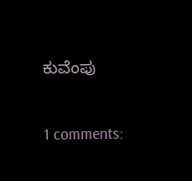ಕುವೆಂಪು

1 comments: